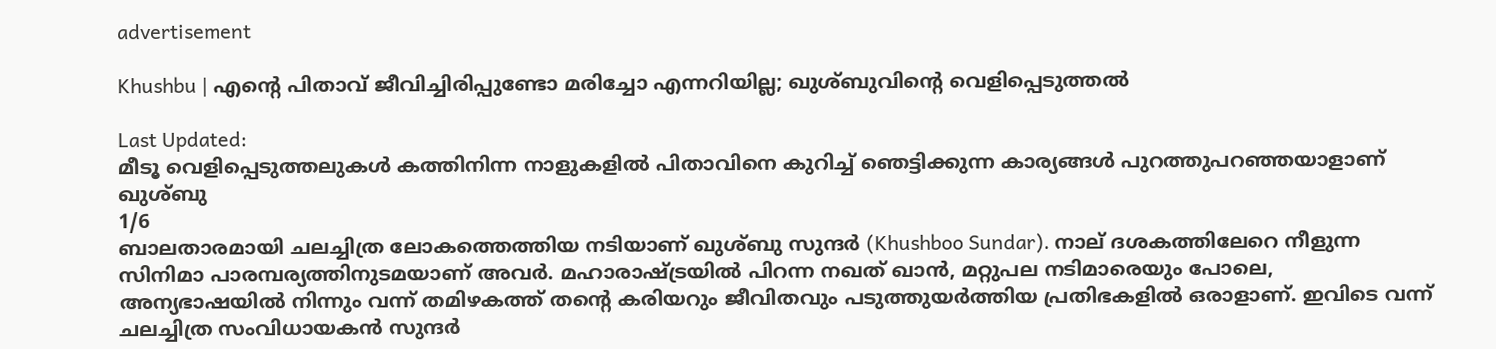advertisement

Khushbu | എൻ്റെ പിതാവ് ജീവിച്ചിരിപ്പുണ്ടോ മരിച്ചോ എന്നറിയില്ല; ഖുശ്ബുവിന്റെ വെളിപ്പെടുത്തൽ

Last Updated:
മീടൂ വെളിപ്പെടുത്തലുകൾ കത്തിനിന്ന നാളുകളിൽ പിതാവിനെ കുറിച്ച് ഞെട്ടിക്കുന്ന കാര്യങ്ങൾ പുറത്തുപറഞ്ഞയാളാണ് ഖുശ്‌ബു
1/6
ബാലതാരമായി ചലച്ചിത്ര ലോകത്തെത്തിയ നടിയാണ് ഖുശ്‌ബു സുന്ദർ (Khushboo Sundar). നാല് ദശകത്തിലേറെ നീളുന്ന സിനിമാ പാരമ്പര്യത്തിനുടമയാണ് അവർ. മഹാരാഷ്ട്രയിൽ പിറന്ന നഖത് ഖാൻ, മറ്റുപല നടിമാരെയും പോലെ, അന്യഭാഷയിൽ നിന്നും വന്ന് തമിഴകത്ത് തന്റെ കരിയറും ജീവിതവും പടുത്തുയർത്തിയ പ്രതിഭകളിൽ ഒരാളാണ്. ഇവിടെ വന്ന് ചലച്ചിത്ര സംവിധായകൻ സുന്ദർ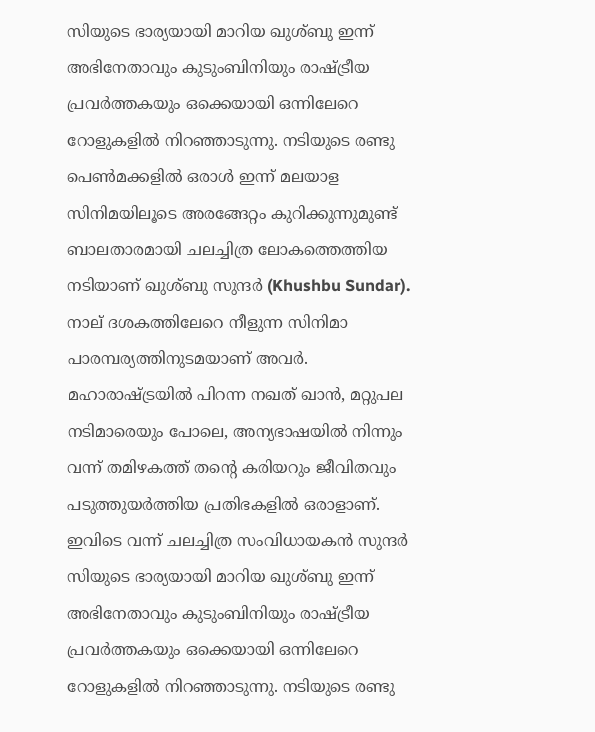സിയുടെ ഭാര്യയായി മാറിയ ഖുശ്‌ബു ഇന്ന് അഭിനേതാവും കുടുംബിനിയും രാഷ്ട്രീയ പ്രവർത്തകയും ഒക്കെയായി ഒന്നിലേറെ റോളുകളിൽ നിറഞ്ഞാടുന്നു. നടിയുടെ രണ്ടു പെൺമക്കളിൽ ഒരാൾ ഇന്ന് മലയാള സിനിമയിലൂടെ അരങ്ങേറ്റം കുറിക്കുന്നുമുണ്ട്
ബാലതാരമായി ചലച്ചിത്ര ലോകത്തെത്തിയ നടിയാണ് ഖുശ്‌ബു സുന്ദർ (Khushbu Sundar). നാല് ദശകത്തിലേറെ നീളുന്ന സിനിമാ പാരമ്പര്യത്തിനുടമയാണ് അവർ. മഹാരാഷ്ട്രയിൽ പിറന്ന നഖത് ഖാൻ, മറ്റുപല നടിമാരെയും പോലെ, അന്യഭാഷയിൽ നിന്നും വന്ന് തമിഴകത്ത് തന്റെ കരിയറും ജീവിതവും പടുത്തുയർത്തിയ പ്രതിഭകളിൽ ഒരാളാണ്. ഇവിടെ വന്ന് ചലച്ചിത്ര സംവിധായകൻ സുന്ദർ സിയുടെ ഭാര്യയായി മാറിയ ഖുശ്‌ബു ഇന്ന് അഭിനേതാവും കുടുംബിനിയും രാഷ്ട്രീയ പ്രവർത്തകയും ഒക്കെയായി ഒന്നിലേറെ റോളുകളിൽ നിറഞ്ഞാടുന്നു. നടിയുടെ രണ്ടു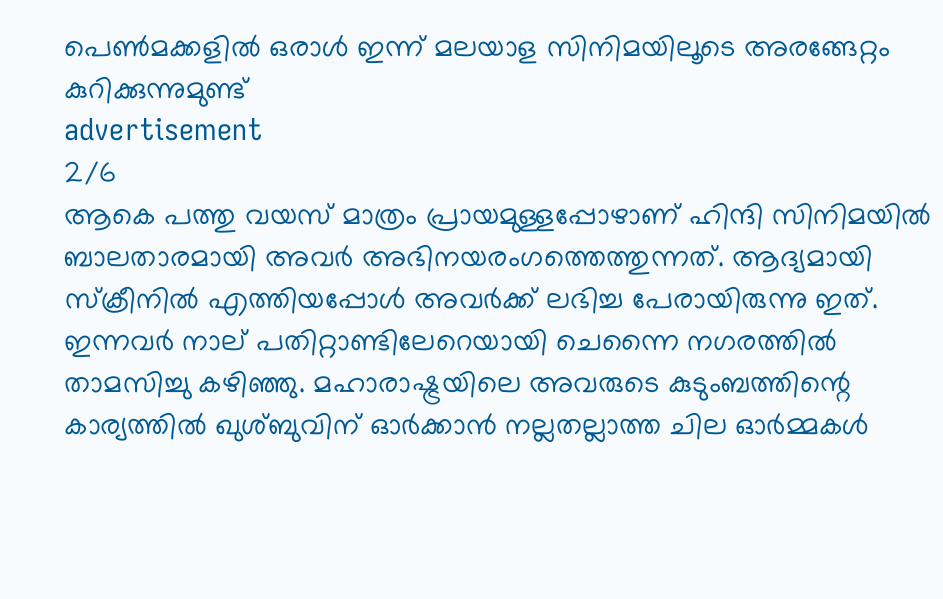പെൺമക്കളിൽ ഒരാൾ ഇന്ന് മലയാള സിനിമയിലൂടെ അരങ്ങേറ്റം കുറിക്കുന്നുമുണ്ട്
advertisement
2/6
ആകെ പത്തു വയസ് മാത്രം പ്രായമുള്ളപ്പോഴാണ് ഹിന്ദി സിനിമയിൽ ബാലതാരമായി അവർ അഭിനയരംഗത്തെത്തുന്നത്. ആദ്യമായി സ്‌ക്രീനിൽ എത്തിയപ്പോൾ അവർക്ക് ലഭിച്ച പേരായിരുന്നു ഇത്. ഇന്നവർ നാല് പതിറ്റാണ്ടിലേറെയായി ചെന്നൈ നഗരത്തിൽ താമസിച്ചു കഴിഞ്ഞു. മഹാരാഷ്ട്രയിലെ അവരുടെ കുടുംബത്തിന്റെ കാര്യത്തിൽ ഖുശ്‌ബുവിന് ഓർക്കാൻ നല്ലതല്ലാത്ത ചില ഓർമ്മകൾ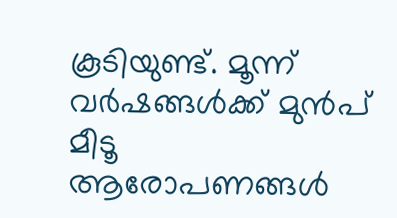കൂടിയുണ്ട്. മൂന്ന് വർഷങ്ങൾക്ക് മുൻപ് മീടൂ ആരോപണങ്ങൾ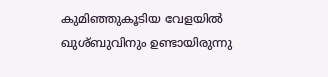കുമിഞ്ഞുകൂടിയ വേളയിൽ ഖുശ്‌ബുവിനും ഉണ്ടായിരുന്നു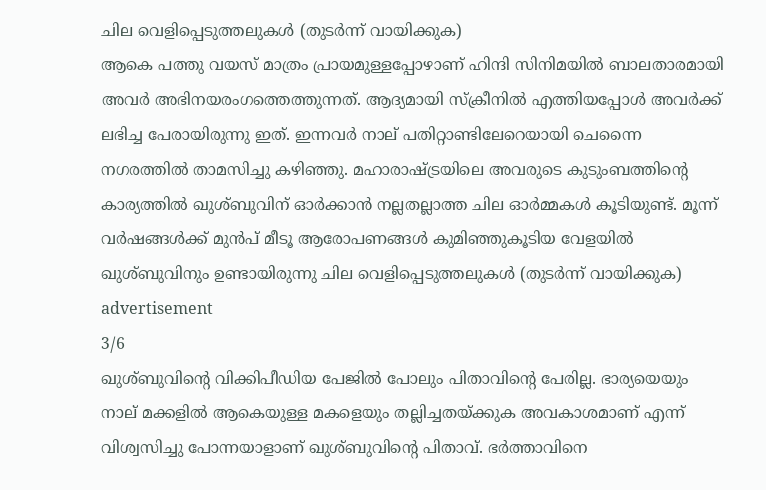ചില വെളിപ്പെടുത്തലുകൾ (തുടർന്ന് വായിക്കുക)
ആകെ പത്തു വയസ് മാത്രം പ്രായമുള്ളപ്പോഴാണ് ഹിന്ദി സിനിമയിൽ ബാലതാരമായി അവർ അഭിനയരംഗത്തെത്തുന്നത്. ആദ്യമായി സ്‌ക്രീനിൽ എത്തിയപ്പോൾ അവർക്ക് ലഭിച്ച പേരായിരുന്നു ഇത്. ഇന്നവർ നാല് പതിറ്റാണ്ടിലേറെയായി ചെന്നൈ നഗരത്തിൽ താമസിച്ചു കഴിഞ്ഞു. മഹാരാഷ്ട്രയിലെ അവരുടെ കുടുംബത്തിന്റെ കാര്യത്തിൽ ഖുശ്‌ബുവിന് ഓർക്കാൻ നല്ലതല്ലാത്ത ചില ഓർമ്മകൾ കൂടിയുണ്ട്. മൂന്ന് വർഷങ്ങൾക്ക് മുൻപ് മീടൂ ആരോപണങ്ങൾ കുമിഞ്ഞുകൂടിയ വേളയിൽ ഖുശ്‌ബുവിനും ഉണ്ടായിരുന്നു ചില വെളിപ്പെടുത്തലുകൾ (തുടർന്ന് വായിക്കുക)
advertisement
3/6
ഖുശ്‌ബുവിന്റെ വിക്കിപീഡിയ പേജിൽ പോലും പിതാവിന്റെ പേരില്ല. ഭാര്യയെയും നാല് മക്കളിൽ ആകെയുള്ള മകളെയും തല്ലിച്ചതയ്ക്കുക അവകാശമാണ് എന്ന് വിശ്വസിച്ചു പോന്നയാളാണ് ഖുശ്ബുവിന്റെ പിതാവ്. ഭർത്താവിനെ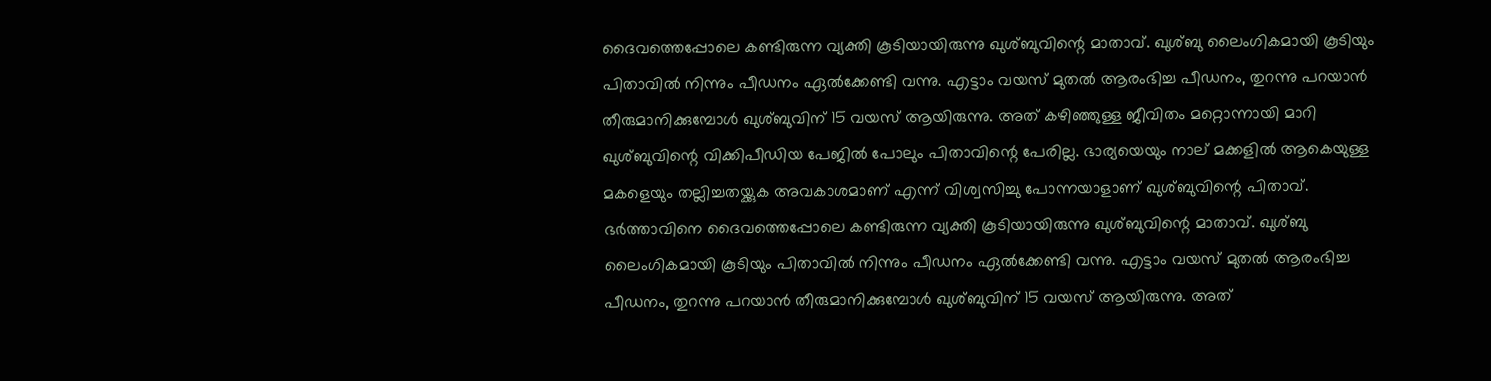ദൈവത്തെപ്പോലെ കണ്ടിരുന്ന വ്യക്തി കൂടിയായിരുന്നു ഖുശ്ബുവിന്റെ മാതാവ്. ഖുശ്‌ബു ലൈംഗികമായി കൂടിയും പിതാവിൽ നിന്നും പീഡനം ഏൽക്കേണ്ടി വന്നു. എട്ടാം വയസ് മുതൽ ആരംഭിച്ച പീഡനം, തുറന്നു പറയാൻ തീരുമാനിക്കുമ്പോൾ ഖുശ്ബുവിന് 15 വയസ് ആയിരുന്നു. അത് കഴിഞ്ഞുള്ള ജീവിതം മറ്റൊന്നായി മാറി
ഖുശ്‌ബുവിന്റെ വിക്കിപീഡിയ പേജിൽ പോലും പിതാവിന്റെ പേരില്ല. ഭാര്യയെയും നാല് മക്കളിൽ ആകെയുള്ള മകളെയും തല്ലിച്ചതയ്ക്കുക അവകാശമാണ് എന്ന് വിശ്വസിച്ചു പോന്നയാളാണ് ഖുശ്ബുവിന്റെ പിതാവ്. ഭർത്താവിനെ ദൈവത്തെപ്പോലെ കണ്ടിരുന്ന വ്യക്തി കൂടിയായിരുന്നു ഖുശ്ബുവിന്റെ മാതാവ്. ഖുശ്‌ബു ലൈംഗികമായി കൂടിയും പിതാവിൽ നിന്നും പീഡനം ഏൽക്കേണ്ടി വന്നു. എട്ടാം വയസ് മുതൽ ആരംഭിച്ച പീഡനം, തുറന്നു പറയാൻ തീരുമാനിക്കുമ്പോൾ ഖുശ്ബുവിന് 15 വയസ് ആയിരുന്നു. അത്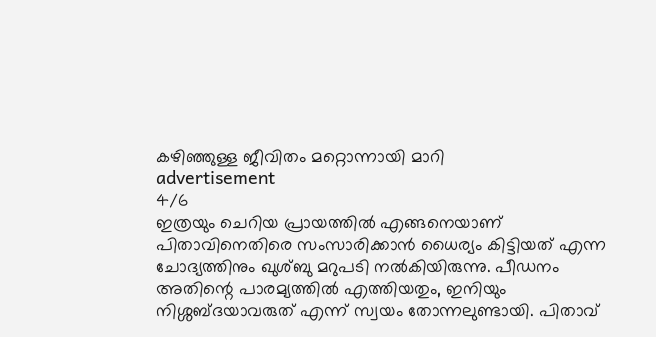കഴിഞ്ഞുള്ള ജീവിതം മറ്റൊന്നായി മാറി
advertisement
4/6
ഇത്രയും ചെറിയ പ്രായത്തിൽ എങ്ങനെയാണ് പിതാവിനെതിരെ സംസാരിക്കാൻ ധൈര്യം കിട്ടിയത് എന്ന ചോദ്യത്തിനും ഖുശ്‌ബു മറുപടി നൽകിയിരുന്നു. പീഡനം അതിന്റെ പാരമ്യത്തിൽ എത്തിയതും, ഇനിയും നിശ്ശബ്ദയാവരുത് എന്ന് സ്വയം തോന്നലുണ്ടായി. പിതാവ്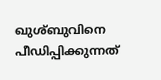ഖുശ്‌ബുവിനെ പീഡിപ്പിക്കുന്നത്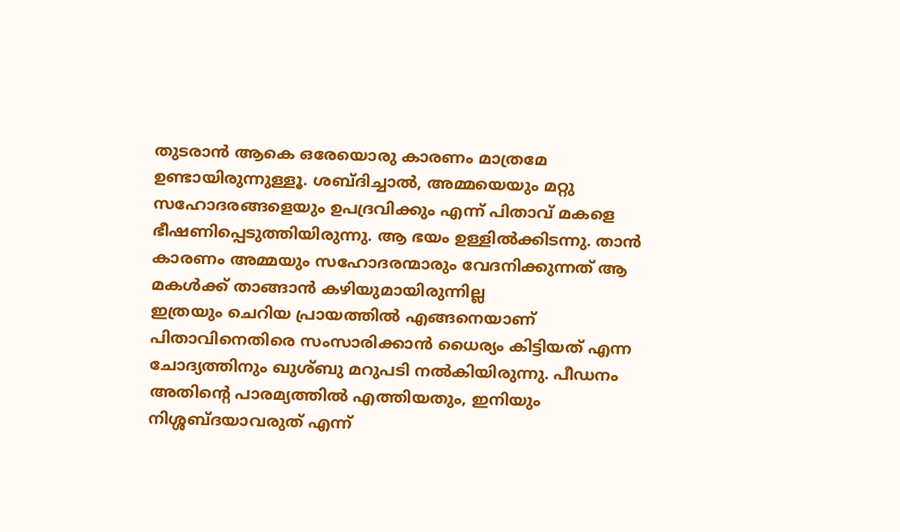തുടരാൻ ആകെ ഒരേയൊരു കാരണം മാത്രമേ ഉണ്ടായിരുന്നുള്ളൂ. ശബ്ദിച്ചാൽ, അമ്മയെയും മറ്റു സഹോദരങ്ങളെയും ഉപദ്രവിക്കും എന്ന് പിതാവ് മകളെ ഭീഷണിപ്പെടുത്തിയിരുന്നു. ആ ഭയം ഉള്ളിൽക്കിടന്നു. താൻ കാരണം അമ്മയും സഹോദരന്മാരും വേദനിക്കുന്നത് ആ മകൾക്ക് താങ്ങാൻ കഴിയുമായിരുന്നില്ല
ഇത്രയും ചെറിയ പ്രായത്തിൽ എങ്ങനെയാണ് പിതാവിനെതിരെ സംസാരിക്കാൻ ധൈര്യം കിട്ടിയത് എന്ന ചോദ്യത്തിനും ഖുശ്‌ബു മറുപടി നൽകിയിരുന്നു. പീഡനം അതിന്റെ പാരമ്യത്തിൽ എത്തിയതും, ഇനിയും നിശ്ശബ്ദയാവരുത് എന്ന്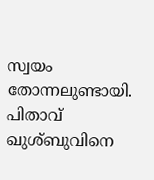സ്വയം തോന്നലുണ്ടായി. പിതാവ് ഖുശ്‌ബുവിനെ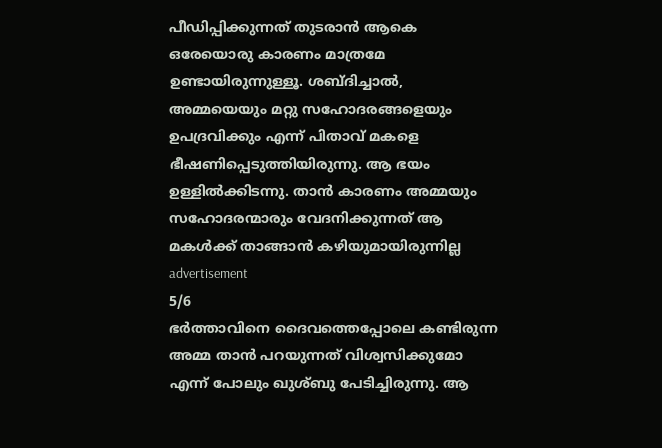പീഡിപ്പിക്കുന്നത് തുടരാൻ ആകെ ഒരേയൊരു കാരണം മാത്രമേ ഉണ്ടായിരുന്നുള്ളൂ. ശബ്ദിച്ചാൽ, അമ്മയെയും മറ്റു സഹോദരങ്ങളെയും ഉപദ്രവിക്കും എന്ന് പിതാവ് മകളെ ഭീഷണിപ്പെടുത്തിയിരുന്നു. ആ ഭയം ഉള്ളിൽക്കിടന്നു. താൻ കാരണം അമ്മയും സഹോദരന്മാരും വേദനിക്കുന്നത് ആ മകൾക്ക് താങ്ങാൻ കഴിയുമായിരുന്നില്ല
advertisement
5/6
ഭർത്താവിനെ ദൈവത്തെപ്പോലെ കണ്ടിരുന്ന അമ്മ താൻ പറയുന്നത് വിശ്വസിക്കുമോ എന്ന് പോലും ഖുശ്‌ബു പേടിച്ചിരുന്നു. ആ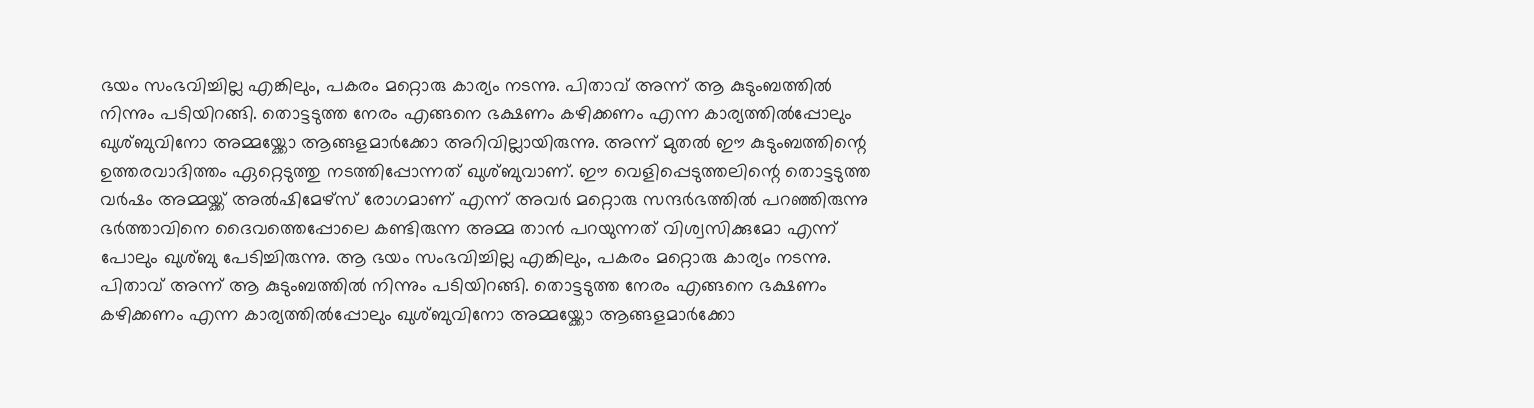ഭയം സംഭവിച്ചില്ല എങ്കിലും, പകരം മറ്റൊരു കാര്യം നടന്നു. പിതാവ് അന്ന് ആ കുടുംബത്തിൽ നിന്നും പടിയിറങ്ങി. തൊട്ടടുത്ത നേരം എങ്ങനെ ഭക്ഷണം കഴിക്കണം എന്ന കാര്യത്തിൽപ്പോലും ഖുശ്‌ബുവിനോ അമ്മയ്ക്കോ ആങ്ങളമാർക്കോ അറിവില്ലായിരുന്നു. അന്ന് മുതൽ ഈ കുടുംബത്തിന്റെ ഉത്തരവാദിത്തം ഏറ്റെടുത്തു നടത്തിപ്പോന്നത് ഖുശ്ബുവാണ്. ഈ വെളിപ്പെടുത്തലിന്റെ തൊട്ടടുത്ത വർഷം അമ്മയ്ക്ക് അൽഷിമേഴ്‌സ് രോഗമാണ് എന്ന് അവർ മറ്റൊരു സന്ദർഭത്തിൽ പറഞ്ഞിരുന്നു
ഭർത്താവിനെ ദൈവത്തെപ്പോലെ കണ്ടിരുന്ന അമ്മ താൻ പറയുന്നത് വിശ്വസിക്കുമോ എന്ന് പോലും ഖുശ്‌ബു പേടിച്ചിരുന്നു. ആ ഭയം സംഭവിച്ചില്ല എങ്കിലും, പകരം മറ്റൊരു കാര്യം നടന്നു. പിതാവ് അന്ന് ആ കുടുംബത്തിൽ നിന്നും പടിയിറങ്ങി. തൊട്ടടുത്ത നേരം എങ്ങനെ ഭക്ഷണം കഴിക്കണം എന്ന കാര്യത്തിൽപ്പോലും ഖുശ്‌ബുവിനോ അമ്മയ്ക്കോ ആങ്ങളമാർക്കോ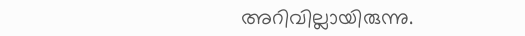അറിവില്ലായിരുന്നു.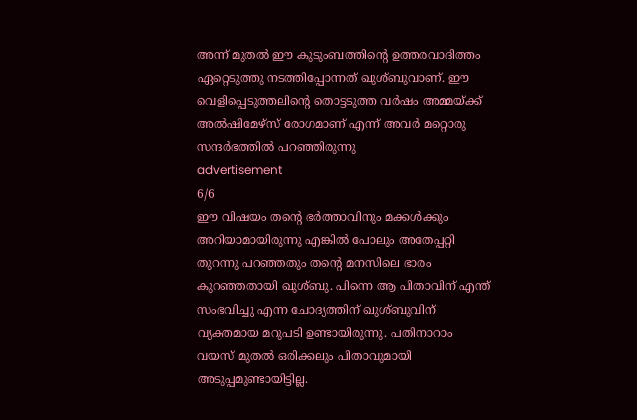അന്ന് മുതൽ ഈ കുടുംബത്തിന്റെ ഉത്തരവാദിത്തം ഏറ്റെടുത്തു നടത്തിപ്പോന്നത് ഖുശ്ബുവാണ്. ഈ വെളിപ്പെടുത്തലിന്റെ തൊട്ടടുത്ത വർഷം അമ്മയ്ക്ക് അൽഷിമേഴ്‌സ് രോഗമാണ് എന്ന് അവർ മറ്റൊരു സന്ദർഭത്തിൽ പറഞ്ഞിരുന്നു
advertisement
6/6
ഈ വിഷയം തന്റെ ഭർത്താവിനും മക്കൾക്കും അറിയാമായിരുന്നു എങ്കിൽ പോലും അതേപ്പറ്റി തുറന്നു പറഞ്ഞതും തന്റെ മനസിലെ ഭാരം കുറഞ്ഞതായി ഖുശ്‌ബു. പിന്നെ ആ പിതാവിന് എന്ത് സംഭവിച്ചു എന്ന ചോദ്യത്തിന് ഖുശ്ബുവിന് വ്യക്തമായ മറുപടി ഉണ്ടായിരുന്നു. പതിനാറാം വയസ് മുതൽ ഒരിക്കലും പിതാവുമായി അടുപ്പമുണ്ടായിട്ടില്ല.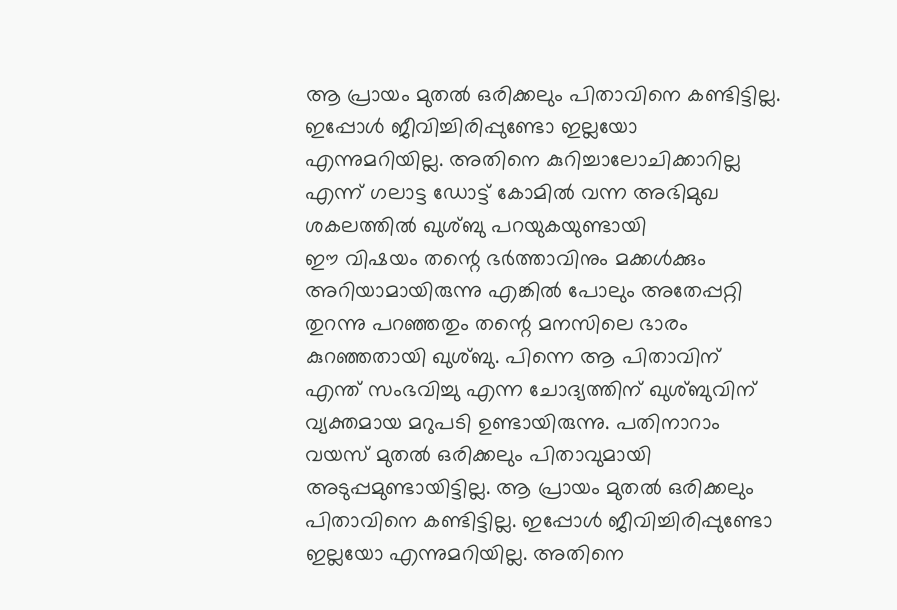ആ പ്രായം മുതൽ ഒരിക്കലും പിതാവിനെ കണ്ടിട്ടില്ല. ഇപ്പോൾ ജീവിച്ചിരിപ്പുണ്ടോ ഇല്ലയോ എന്നുമറിയില്ല. അതിനെ കുറിച്ചാലോചിക്കാറില്ല എന്ന് ഗലാട്ട ഡോട്ട് കോമിൽ വന്ന അഭിമുഖ ശകലത്തിൽ ഖുശ്‌ബു പറയുകയുണ്ടായി
ഈ വിഷയം തന്റെ ഭർത്താവിനും മക്കൾക്കും അറിയാമായിരുന്നു എങ്കിൽ പോലും അതേപ്പറ്റി തുറന്നു പറഞ്ഞതും തന്റെ മനസിലെ ഭാരം കുറഞ്ഞതായി ഖുശ്‌ബു. പിന്നെ ആ പിതാവിന് എന്ത് സംഭവിച്ചു എന്ന ചോദ്യത്തിന് ഖുശ്ബുവിന് വ്യക്തമായ മറുപടി ഉണ്ടായിരുന്നു. പതിനാറാം വയസ് മുതൽ ഒരിക്കലും പിതാവുമായി അടുപ്പമുണ്ടായിട്ടില്ല. ആ പ്രായം മുതൽ ഒരിക്കലും പിതാവിനെ കണ്ടിട്ടില്ല. ഇപ്പോൾ ജീവിച്ചിരിപ്പുണ്ടോ ഇല്ലയോ എന്നുമറിയില്ല. അതിനെ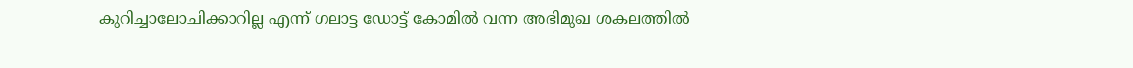കുറിച്ചാലോചിക്കാറില്ല എന്ന് ഗലാട്ട ഡോട്ട് കോമിൽ വന്ന അഭിമുഖ ശകലത്തിൽ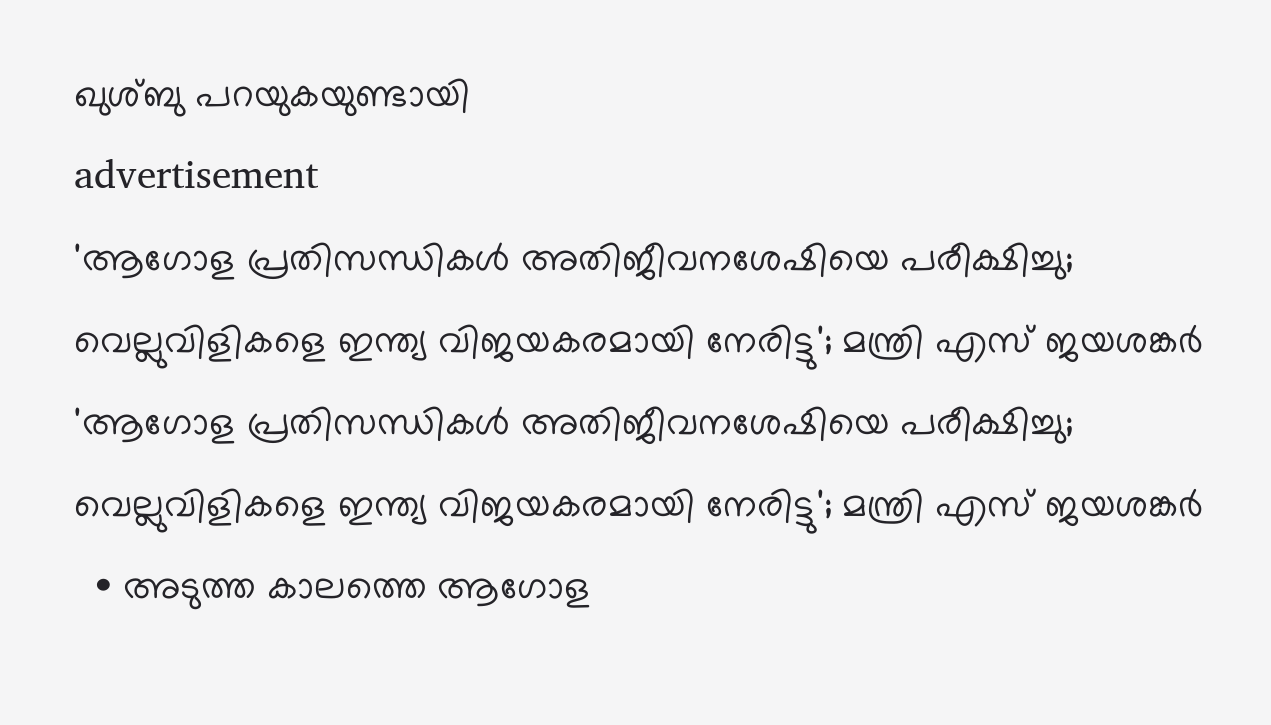ഖുശ്‌ബു പറയുകയുണ്ടായി
advertisement
'ആഗോള പ്രതിസന്ധികൾ അതിജീവനശേഷിയെ പരീക്ഷിച്ചു; വെല്ലുവിളികളെ ഇന്ത്യ വിജയകരമായി നേരിട്ടു'; മന്ത്രി എസ് ജയശങ്കർ
'ആഗോള പ്രതിസന്ധികൾ അതിജീവനശേഷിയെ പരീക്ഷിച്ചു; വെല്ലുവിളികളെ ഇന്ത്യ വിജയകരമായി നേരിട്ടു'; മന്ത്രി എസ് ജയശങ്കർ
  • അടുത്ത കാലത്തെ ആഗോള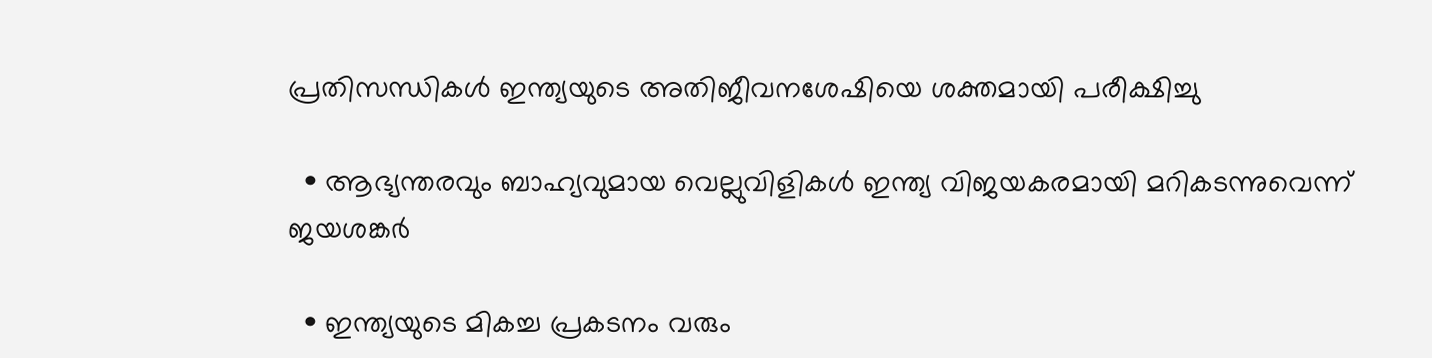പ്രതിസന്ധികൾ ഇന്ത്യയുടെ അതിജീവനശേഷിയെ ശക്തമായി പരീക്ഷിച്ചു

  • ആഭ്യന്തരവും ബാഹ്യവുമായ വെല്ലുവിളികൾ ഇന്ത്യ വിജയകരമായി മറികടന്നുവെന്ന് ജയശങ്കർ

  • ഇന്ത്യയുടെ മികച്ച പ്രകടനം വരും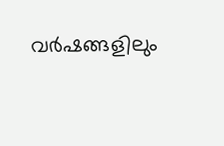വർഷങ്ങളിലും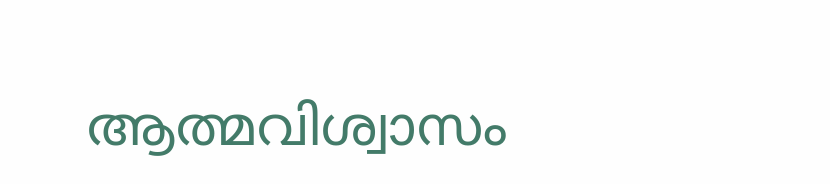ആത്മവിശ്വാസം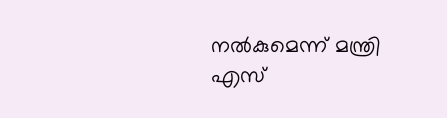നൽകുമെന്ന് മന്ത്രി എസ്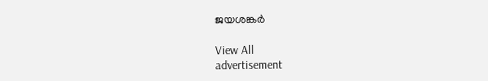ജയശങ്കർ

View All
advertisement